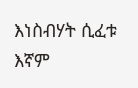እነስብሃት ሲፈቱ እኛም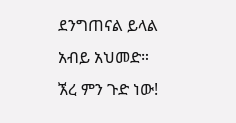ደንግጠናል ይላል አብይ አህመድ። ኧረ ምን ጉድ ነው!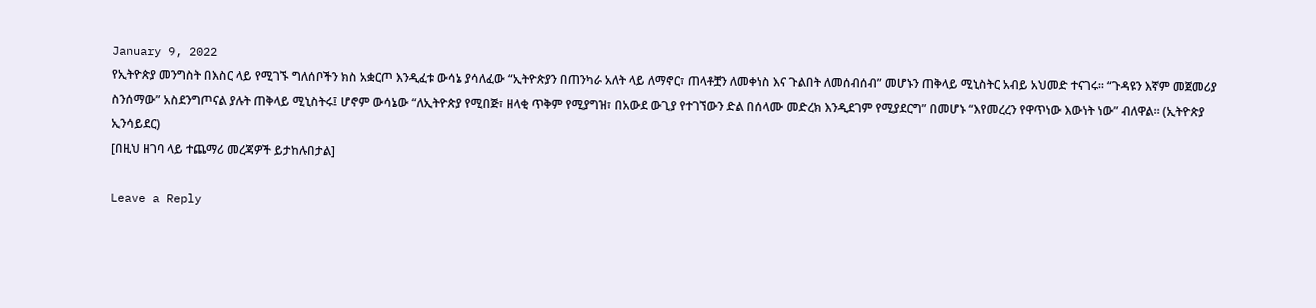January 9, 2022
የኢትዮጵያ መንግስት በእስር ላይ የሚገኙ ግለሰቦችን ክስ አቋርጦ እንዲፈቱ ውሳኔ ያሳለፈው “ኢትዮጵያን በጠንካራ አለት ላይ ለማኖር፣ ጠላቶቿን ለመቀነስ እና ጉልበት ለመሰብሰብ” መሆኑን ጠቅላይ ሚኒስትር አብይ አህመድ ተናገሩ። “ጉዳዩን እኛም መጀመሪያ ስንሰማው” አስደንግጦናል ያሉት ጠቅላይ ሚኒስትሩ፤ ሆኖም ውሳኔው “ለኢትዮጵያ የሚበጅ፣ ዘላቂ ጥቅም የሚያግዝ፣ በአውደ ውጊያ የተገኘውን ድል በሰላሙ መድረክ እንዲደገም የሚያደርግ” በመሆኑ “እየመረረን የዋጥነው እውነት ነው” ብለዋል። (ኢትዮጵያ ኢንሳይደር)
[በዚህ ዘገባ ላይ ተጨማሪ መረጃዎች ይታከሉበታል]

Leave a Reply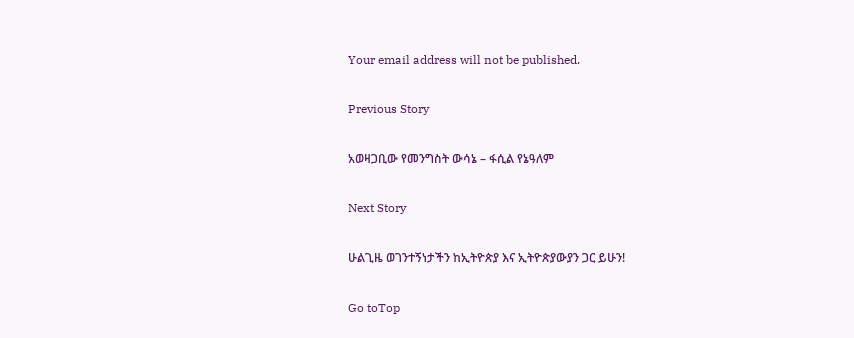Your email address will not be published.

Previous Story

አወዛጋቢው የመንግስት ውሳኔ – ፋሲል የኔዓለም

Next Story

ሁልጊዜ ወገንተኝነታችን ከኢትዮጵያ እና ኢትዮጵያውያን ጋር ይሁን!

Go toTop